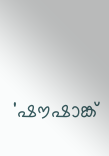'ഷൗഷാങ്ക്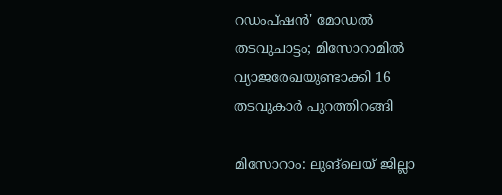റഡംപ്ഷൻ' മോഡൽ തടവുചാട്ടം; മിസോറാമിൽ വ്യാജരേഖയുണ്ടാക്കി 16 തടവുകാർ പുറത്തിറങ്ങി

മിസോറാം: ലുങ്‌ലെയ് ജില്ലാ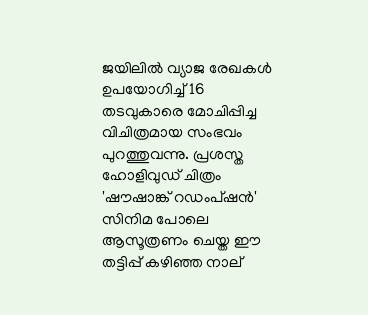ജയിലിൽ വ്യാജ രേഖകൾ ഉപയോഗിച്ച് 16 തടവുകാരെ മോചിപ്പിച്ച വിചിത്രമായ സംഭവം പുറത്തുവന്നു. പ്രശസ്ത ഹോളിവുഡ് ചിത്രം 'ഷൗഷാങ്ക് റഡംപ്ഷൻ' സിനിമ പോലെ ആസൂത്രണം ചെയ്ത ഈ തട്ടിപ്പ് കഴിഞ്ഞ നാല്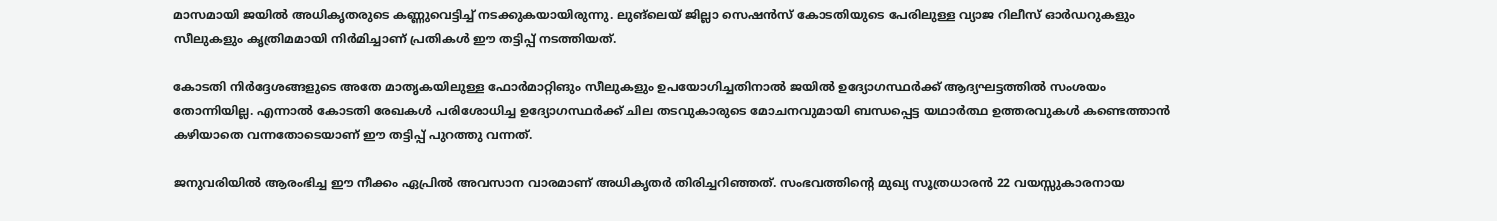മാസമായി ജയിൽ അധികൃതരുടെ കണ്ണുവെട്ടിച്ച് നടക്കുകയായിരുന്നു. ലുങ്‌ലെയ് ജില്ലാ സെഷൻസ് കോടതിയുടെ പേരിലുള്ള വ്യാജ റിലീസ് ഓർഡറുകളും സീലുകളും കൃത്രിമമായി നിർമിച്ചാണ് പ്രതികൾ ഈ തട്ടിപ്പ് നടത്തിയത്.

കോടതി നിർദ്ദേശങ്ങളുടെ അതേ മാതൃകയിലുള്ള ഫോർമാറ്റിങും സീലുകളും ഉപയോഗിച്ചതിനാൽ ജയിൽ ഉദ്യോഗസ്ഥർക്ക് ആദ്യഘട്ടത്തിൽ സംശയം തോന്നിയില്ല. എന്നാൽ കോടതി രേഖകൾ പരിശോധിച്ച ഉദ്യോഗസ്ഥർക്ക് ചില തടവുകാരുടെ മോചനവുമായി ബന്ധപ്പെട്ട യഥാർത്ഥ ഉത്തരവുകൾ കണ്ടെത്താൻ കഴിയാതെ വന്നതോടെയാണ് ഈ തട്ടിപ്പ് പുറത്തു വന്നത്.

ജനുവരിയിൽ ആരംഭിച്ച ഈ നീക്കം ഏപ്രിൽ അവസാന വാരമാണ് അധികൃതർ തിരിച്ചറിഞ്ഞത്. സംഭവത്തിന്റെ മുഖ്യ സൂത്രധാരൻ 22 വയസ്സുകാരനായ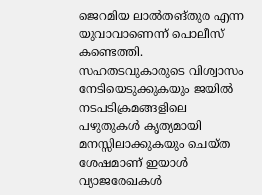ജെറമിയ ലാൽതങ്തുര എന്ന യുവാവാണെന്ന് പൊലീസ് കണ്ടെത്തി. സഹതടവുകാരുടെ വിശ്വാസം നേടിയെടുക്കുകയും ജയിൽ നടപടിക്രമങ്ങളിലെ പഴുതുകൾ കൃത്യമായി മനസ്സിലാക്കുകയും ചെയ്ത ശേഷമാണ് ഇയാൾ വ്യാജരേഖകൾ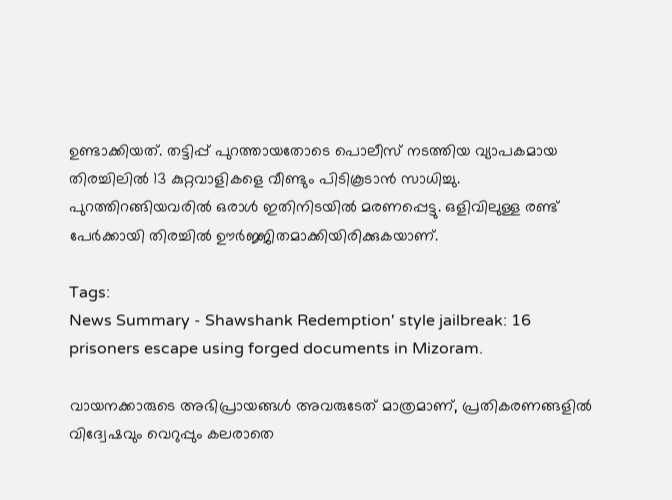ഉണ്ടാക്കിയത്. തട്ടിപ്പ് പുറത്തായതോടെ പൊലീസ് നടത്തിയ വ്യാപകമായ തിരച്ചിലിൽ 13 കുറ്റവാളികളെ വീണ്ടും പിടികൂടാൻ സാധിച്ചു. പുറത്തിറങ്ങിയവരിൽ ഒരാൾ ഇതിനിടയിൽ മരണപ്പെട്ടു. ഒളിവിലുള്ള രണ്ട് പേർക്കായി തിരച്ചിൽ ഊർജ്ജിതമാക്കിയിരിക്കുകയാണ്.

Tags:
News Summary - Shawshank Redemption' style jailbreak: 16 prisoners escape using forged documents in Mizoram.

വായനക്കാരുടെ അഭിപ്രായങ്ങള്‍ അവരുടേത് മാത്രമാണ്, പ്രതികരണങ്ങളിൽ വിദ്വേഷവും വെറുപ്പും കലരാതെ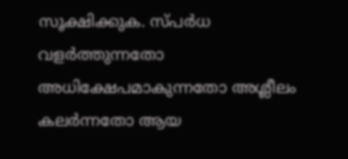സൂക്ഷിക്കുക. സ്പർധ വളർത്തുന്നതോ അധിക്ഷേപമാകുന്നതോ അശ്ലീലം കലർന്നതോ ആയ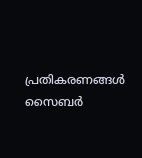പ്രതികരണങ്ങൾ സൈബർ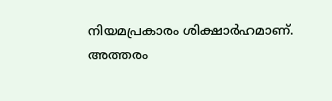നിയമപ്രകാരം ശിക്ഷാർഹമാണ്. അത്തരം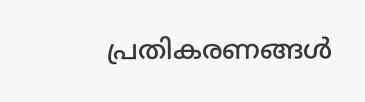പ്രതികരണങ്ങൾ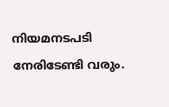നിയമനടപടി നേരിടേണ്ടി വരും.